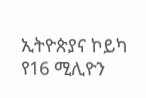ኢትዮጵያና ኮይካ የ16 ሚሊዮን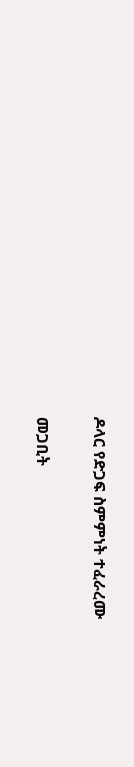ዶላር የድጋፍ ስምምነት ተፈራረሙ

መጋቢት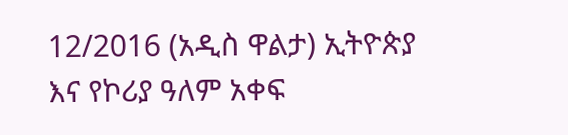12/2016 (አዲስ ዋልታ) ኢትዮጵያ እና የኮሪያ ዓለም አቀፍ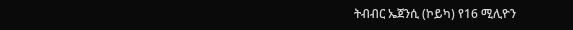ትብብር ኤጀንሲ (ኮይካ) የ16 ሚሊዮን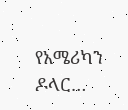የአሜሪካን ዶላር…